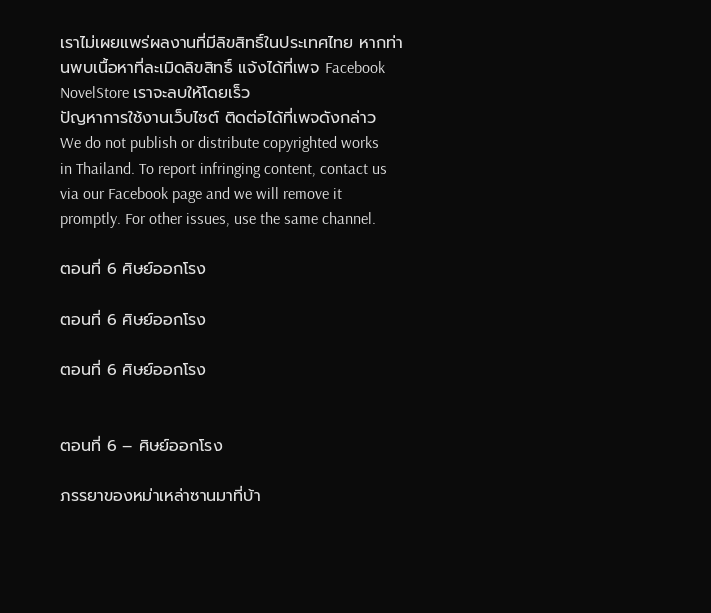เราไม่เผยแพร่ผลงานที่มีลิขสิทธิ์ในประเทศไทย หากท่านพบเนื้อหาที่ละเมิดลิขสิทธิ์ แจ้งได้ที่เพจ Facebook NovelStore เราจะลบให้โดยเร็ว
ปัญหาการใช้งานเว็บไซต์ ติดต่อได้ที่เพจดังกล่าว
We do not publish or distribute copyrighted works in Thailand. To report infringing content, contact us via our Facebook page and we will remove it promptly. For other issues, use the same channel.

ตอนที่ 6 ศิษย์ออกโรง

ตอนที่ 6 ศิษย์ออกโรง

ตอนที่ 6 ศิษย์ออกโรง


ตอนที่ 6 – ศิษย์ออกโรง

ภรรยาของหม่าเหล่าซานมาที่บ้า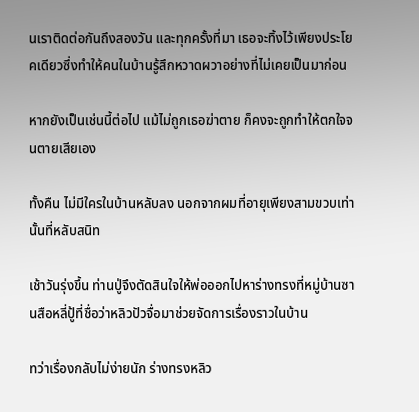นเราติดต่อกันถึงสองวัน และทุกครั้งที่มา เธอจะทิ้งไว้เพียงประโยคเดียวซึ่งทำให้คนในบ้านรู้สึกหวาดผวาอย่างที่ไม่เคยเป็นมาก่อน

หากยังเป็นเช่นนี้ต่อไป แม้ไม่ถูกเธอฆ่าตาย ก็คงจะถูกทำให้ตกใจจนตายเสียเอง

ทั้งคืน ไม่มีใครในบ้านหลับลง นอกจากผมที่อายุเพียงสามขวบเท่านั้นที่หลับสนิท

เช้าวันรุ่งขึ้น ท่านปู่จึงตัดสินใจให้พ่อออกไปหาร่างทรงที่หมู่บ้านซานสือหลี่ปู้ที่ชื่อว่าหลิวปัวจื่อมาช่วยจัดการเรื่องราวในบ้าน

ทว่าเรื่องกลับไม่ง่ายนัก ร่างทรงหลิว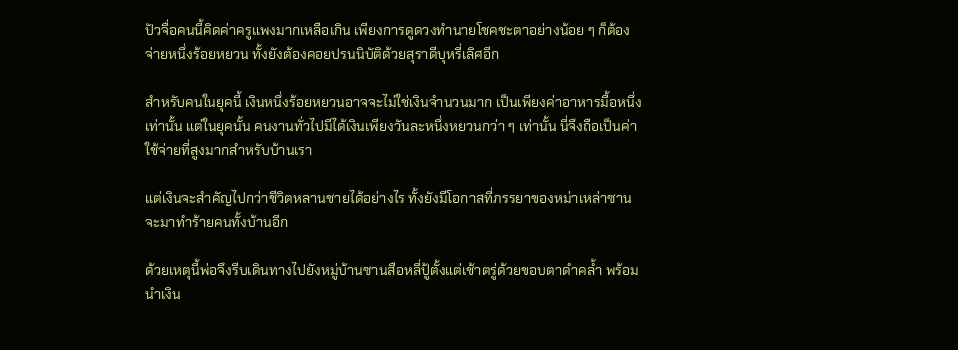ปัวจื่อคนนี้คิดค่าครูแพงมากเหลือเกิน เพียงการดูดวงทำนายโชคชะตาอย่างน้อย ๆ ก็ต้องจ่ายหนึ่งร้อยหยวน ทั้งยังต้องคอยปรนนิบัติด้วยสุราดีบุหรี่เลิศอีก

สำหรับคนในยุคนี้ เงินหนึ่งร้อยหยวนอาจจะไม่ใช่เงินจำนวนมาก เป็นเพียงค่าอาหารมื้อหนึ่งเท่านั้น แต่ในยุคนั้น คนงานทั่วไปมีได้เงินเพียงวันละหนึ่งหยวนกว่า ๆ เท่านั้น นี่จึงถือเป็นค่าใช้จ่ายที่สูงมากสำหรับบ้านเรา

แต่เงินจะสำคัญไปกว่าชีวิตหลานชายได้อย่างไร ทั้งยังมีโอกาสที่ภรรยาของหม่าเหล่าซานจะมาทำร้ายคนทั้งบ้านอีก

ด้วยเหตุนี้พ่อจึงรีบเดินทางไปยังหมู่บ้านซานสือหลี่ปู้ตั้งแต่เช้าตรู่ด้วยขอบตาดำคล้ำ พร้อมนำเงิน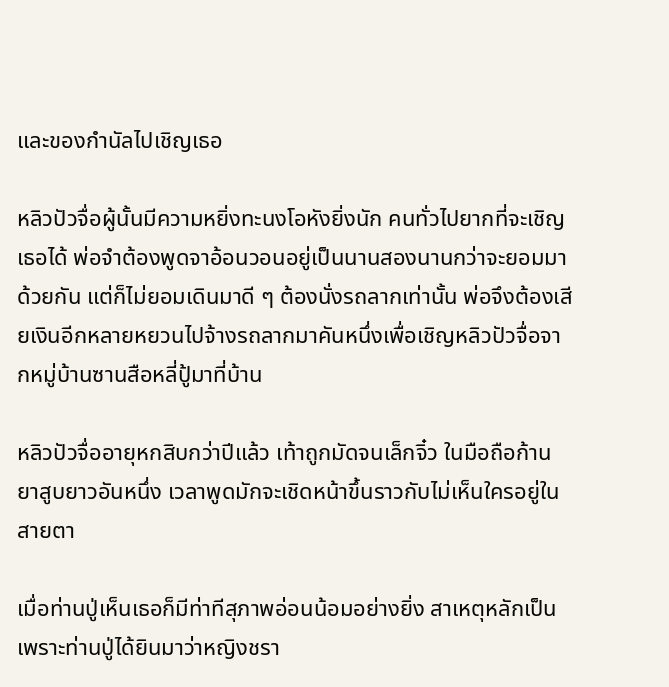และของกำนัลไปเชิญเธอ

หลิวปัวจื่อผู้นั้นมีความหยิ่งทะนงโอหังยิ่งนัก คนทั่วไปยากที่จะเชิญเธอได้ พ่อจำต้องพูดจาอ้อนวอนอยู่เป็นนานสองนานกว่าจะยอมมาด้วยกัน แต่ก็ไม่ยอมเดินมาดี ๆ ต้องนั่งรถลากเท่านั้น พ่อจึงต้องเสียเงินอีกหลายหยวนไปจ้างรถลากมาคันหนึ่งเพื่อเชิญหลิวปัวจื่อจากหมู่บ้านซานสือหลี่ปู้มาที่บ้าน

หลิวปัวจื่ออายุหกสิบกว่าปีแล้ว เท้าถูกมัดจนเล็กจิ๋ว ในมือถือก้านยาสูบยาวอันหนึ่ง เวลาพูดมักจะเชิดหน้าขึ้นราวกับไม่เห็นใครอยู่ในสายตา

เมื่อท่านปู่เห็นเธอก็มีท่าทีสุภาพอ่อนน้อมอย่างยิ่ง สาเหตุหลักเป็นเพราะท่านปู่ได้ยินมาว่าหญิงชรา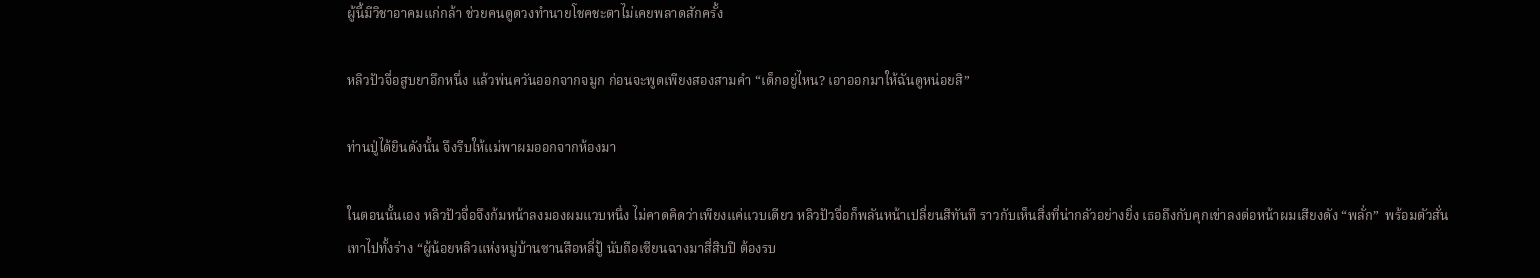ผู้นี้มีวิชาอาคมแก่กล้า ช่วยคนดูดวงทำนายโชคชะตาไม่เคยพลาดสักครั้ง

หลิวปัวจื่อสูบยาอึกหนึ่ง แล้วพ่นควันออกจากจมูก ก่อนจะพูดเพียงสองสามคำ “เด็กอยู่ไหน? เอาออกมาให้ฉันดูหน่อยสิ”

ท่านปู่ได้ยินดังนั้น จึงรีบให้แม่พาผมออกจากห้องมา

ในตอนนั้นเอง หลิวปัวจื่อจึงก้มหน้าลงมองผมแวบหนึ่ง ไม่คาดคิดว่าเพียงแค่แวบเดียว หลิวปัวจื่อก็พลันหน้าเปลี่ยนสีทันที ราวกับเห็นสิ่งที่น่ากลัวอย่างยิ่ง เธอถึงกับคุกเข่าลงต่อหน้าผมเสียงดัง “พลั่ก”  พร้อมตัวสั่นเทาไปทั้งร่าง “ผู้น้อยหลิวแห่งหมู่บ้านซานสือหลี่ปู้ นับถือเซียนฉางมาสี่สิบปี ต้องรบ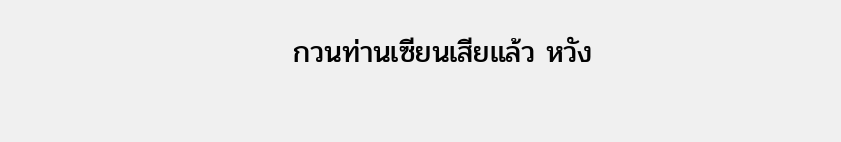กวนท่านเซียนเสียแล้ว หวัง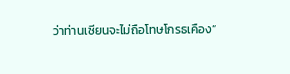ว่าท่านเซียนจะไม่ถือโทษโกรธเคือง”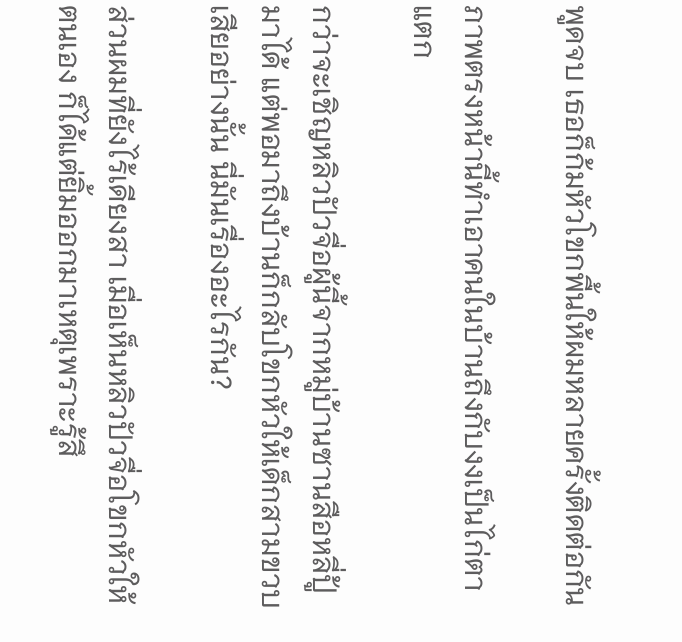พูดจบ เธอก็ก้มหัวโขกพื้นให้ผมหลายครั้งติดต่อกัน

ภาพตรงหน้านี้ทำเอาคนในบ้านถึงกับงงเป็นไก่ตาแตก

กว่าจะเชิญหลิวปัวจื่อผู้นี้จากหมู่บ้านซานสือหลี่ปู้มาได้ แต่พอมาถึงบ้านก็กลับโขกหัวให้เด็กสามขวบเสียอย่างนั้น นี่มันเรื่องอะไรกัน?

ส่วนผมที่ยังไร้เดียงสา เมื่อเห็นหลิวปัวจื่อโขกหัวให้ตนเอง ก็ได้แต่ยิ้มออกมาเหตุเพราะรู้สึ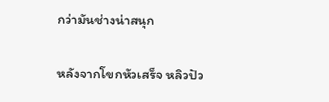กว่ามันช่างน่าสนุก

หลังจากโขกหัวเสร็จ หลิวปัว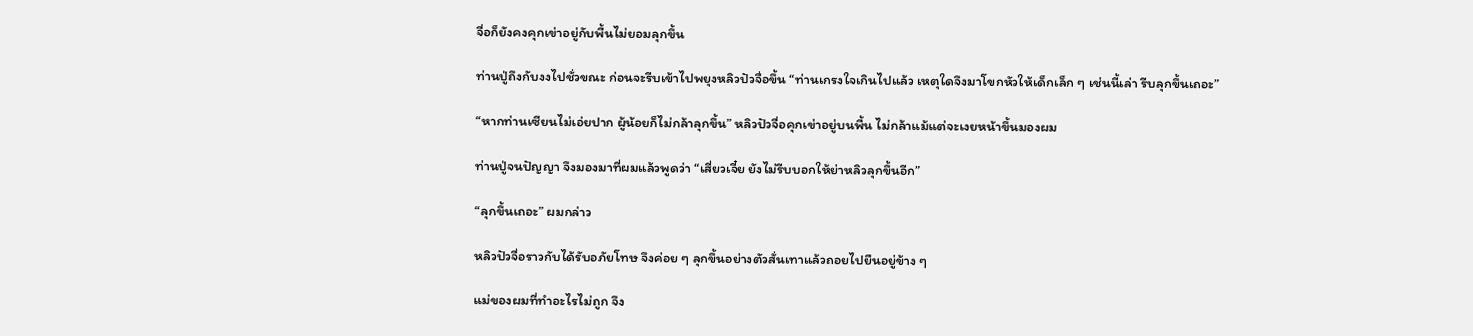จื่อก็ยังคงคุกเข่าอยู่กับพื้นไม่ยอมลุกขึ้น

ท่านปู่ถึงกับงงไปชั่วขณะ ก่อนจะรีบเข้าไปพยุงหลิวปัวจื่อขึ้น “ท่านเกรงใจเกินไปแล้ว เหตุใดจึงมาโขกหัวให้เด็กเล็ก ๆ เช่นนี้เล่า รีบลุกขึ้นเถอะ”

“หากท่านเซียนไม่เอ่ยปาก ผู้น้อยก็ไม่กล้าลุกขึ้น” หลิวปัวจื่อคุกเข่าอยู่บนพื้น ไม่กล้าแม้แต่จะเงยหน้าขึ้นมองผม

ท่านปู่จนปัญญา จึงมองมาที่ผมแล้วพูดว่า “เสี่ยวเจี๋ย ยังไม่รีบบอกให้ย่าหลิวลุกขึ้นอีก”

“ลุกขึ้นเถอะ” ผมกล่าว

หลิวปัวจื่อราวกับได้รับอภัยโทษ จึงค่อย ๆ ลุกขึ้นอย่างตัวสั่นเทาแล้วถอยไปยืนอยู่ข้าง ๆ

แม่ของผมที่ทำอะไรไม่ถูก จึง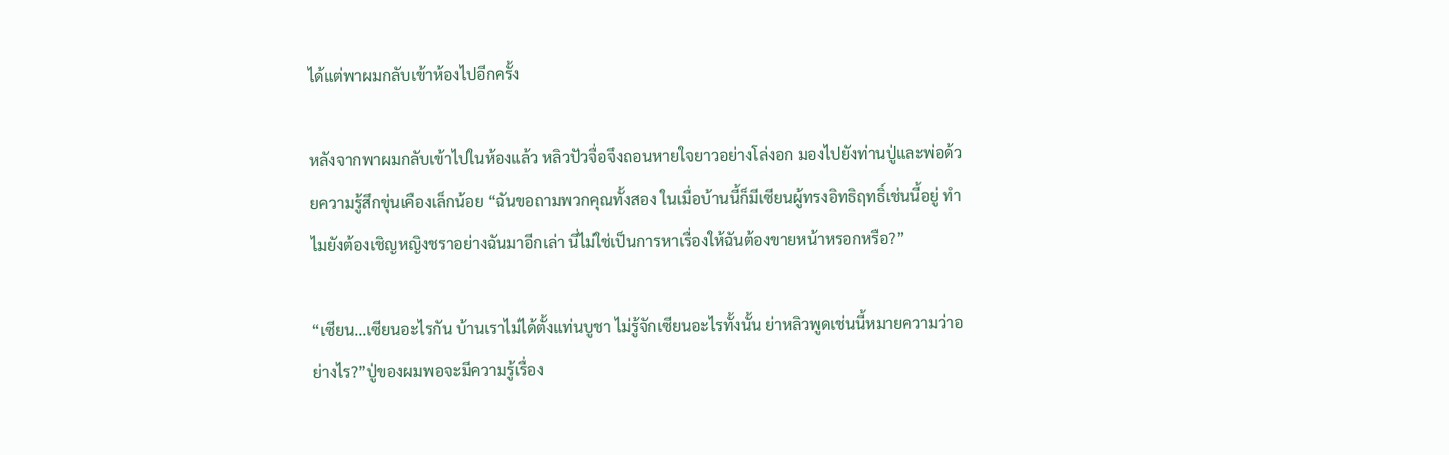ได้แต่พาผมกลับเข้าห้องไปอีกครั้ง

หลังจากพาผมกลับเข้าไปในห้องแล้ว หลิวปัวจื่อจึงถอนหายใจยาวอย่างโล่งอก มองไปยังท่านปู่และพ่อด้วยความรู้สึกขุ่นเคืองเล็กน้อย “ฉันขอถามพวกคุณทั้งสอง ในเมื่อบ้านนี้ก็มีเซียนผู้ทรงอิทธิฤทธิ์เช่นนี้อยู่ ทำไมยังต้องเชิญหญิงชราอย่างฉันมาอีกเล่า นี่ไม่ใช่เป็นการหาเรื่องให้ฉันต้องขายหน้าหรอกหรือ?”

“เซียน...เซียนอะไรกัน บ้านเราไม่ได้ตั้งแท่นบูชา ไม่รู้จักเซียนอะไรทั้งนั้น ย่าหลิวพูดเช่นนี้หมายความว่าอย่างไร?”ปู่ของผมพอจะมีความรู้เรื่อง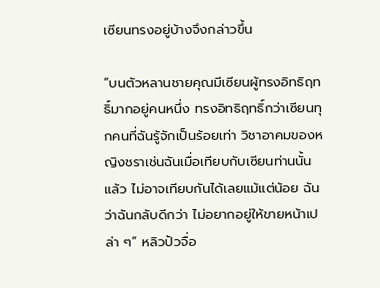เซียนทรงอยู่บ้างจึงกล่าวขึ้น

“บนตัวหลานชายคุณมีเซียนผู้ทรงอิทธิฤทธิ์มากอยู่คนหนึ่ง ทรงอิทธิฤทธิ์กว่าเซียนทุกคนที่ฉันรู้จักเป็นร้อยเท่า วิชาอาคมของหญิงชราเช่นฉันเมื่อเทียบกับเซียนท่านนั้นแล้ว ไม่อาจเทียบกันได้เลยแม้แต่น้อย ฉันว่าฉันกลับดีกว่า ไม่อยากอยู่ให้ขายหน้าเปล่า ๆ” หลิวปัวจื่อ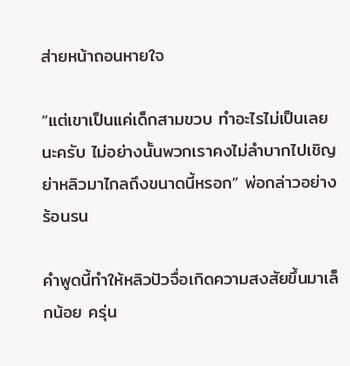ส่ายหน้าถอนหายใจ

“แต่เขาเป็นแค่เด็กสามขวบ ทำอะไรไม่เป็นเลยนะครับ ไม่อย่างนั้นพวกเราคงไม่ลำบากไปเชิญย่าหลิวมาไกลถึงขนาดนี้หรอก” พ่อกล่าวอย่างร้อนรน

คำพูดนี้ทำให้หลิวปัวจื่อเกิดความสงสัยขึ้นมาเล็กน้อย ครุ่น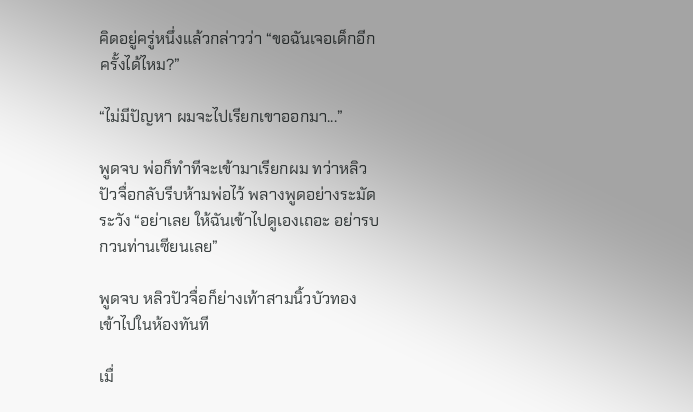คิดอยู่ครู่หนึ่งแล้วกล่าวว่า “ขอฉันเจอเด็กอีกครั้งได้ไหม?”

“ไม่มีปัญหา ผมจะไปเรียกเขาออกมา...”

พูดจบ พ่อก็ทำทีจะเข้ามาเรียกผม ทว่าหลิวปัวจื่อกลับรีบห้ามพ่อไว้ พลางพูดอย่างระมัดระวัง “อย่าเลย ให้ฉันเข้าไปดูเองเถอะ อย่ารบกวนท่านเซียนเลย”

พูดจบ หลิวปัวจื่อก็ย่างเท้าสามนิ้วบัวทองเข้าไปในห้องทันที

เมื่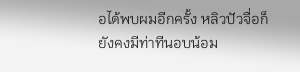อได้พบผมอีกครั้ง หลิวปัวจื่อก็ยังคงมีท่าทีนอบน้อม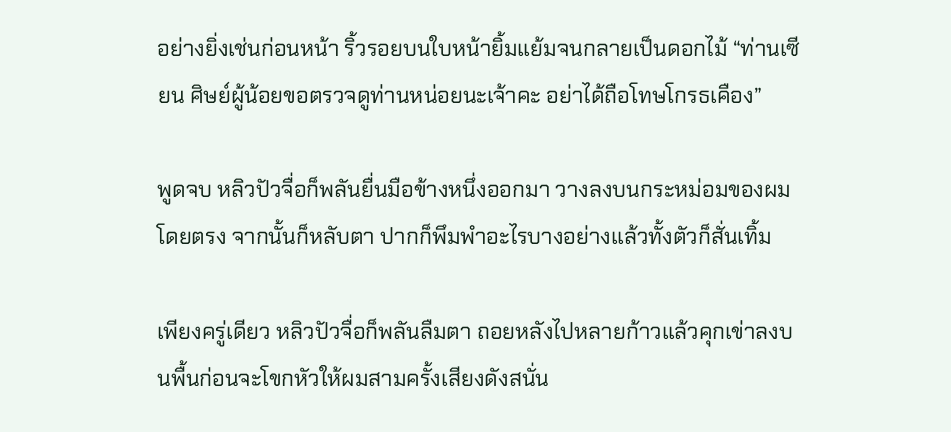อย่างยิ่งเช่นก่อนหน้า ริ้วรอยบนใบหน้ายิ้มแย้มจนกลายเป็นดอกไม้ “ท่านเซียน ศิษย์ผู้น้อยขอตรวจดูท่านหน่อยนะเจ้าคะ อย่าได้ถือโทษโกรธเคือง”

พูดจบ หลิวปัวจื่อก็พลันยื่นมือข้างหนึ่งออกมา วางลงบนกระหม่อมของผมโดยตรง จากนั้นก็หลับตา ปากก็พึมพำอะไรบางอย่างแล้วทั้งตัวก็สั่นเทิ้ม

เพียงครู่เดียว หลิวปัวจื่อก็พลันลืมตา ถอยหลังไปหลายก้าวแล้วคุกเข่าลงบนพื้นก่อนจะโขกหัวให้ผมสามครั้งเสียงดังสนั่น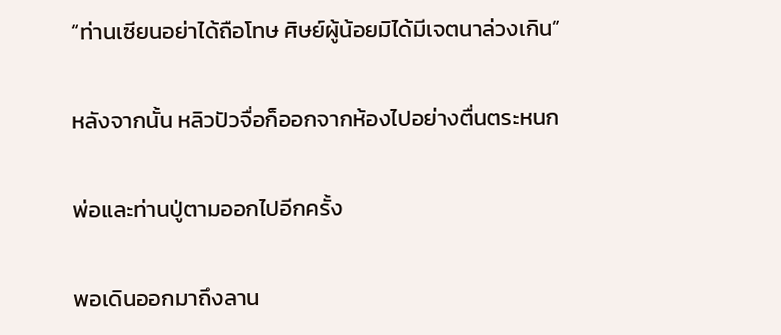“ท่านเซียนอย่าได้ถือโทษ ศิษย์ผู้น้อยมิได้มีเจตนาล่วงเกิน”

หลังจากนั้น หลิวปัวจื่อก็ออกจากห้องไปอย่างตื่นตระหนก

พ่อและท่านปู่ตามออกไปอีกครั้ง

พอเดินออกมาถึงลาน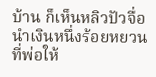บ้าน ก็เห็นหลิวปัวจื่อนำเงินหนึ่งร้อยหยวนที่พ่อให้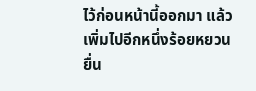ไว้ก่อนหน้านี้ออกมา แล้วเพิ่มไปอีกหนึ่งร้อยหยวน ยื่น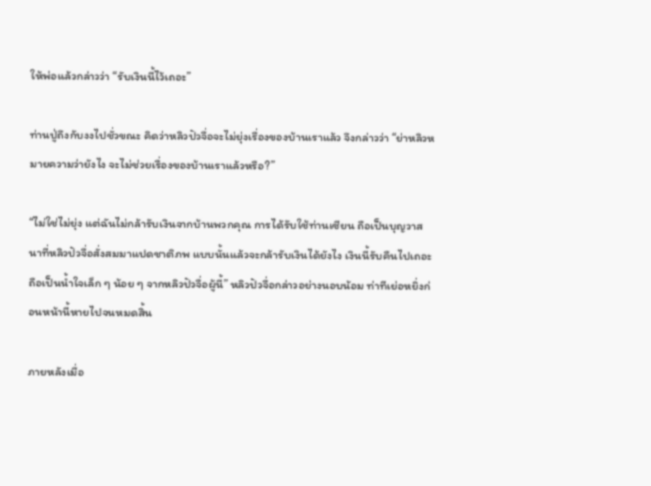ให้พ่อแล้วกล่าวว่า “รับเงินนี้ไว้เถอะ”

ท่านปู่ถึงกับงงไปชั่วขณะ คิดว่าหลิวปัวจื่อจะไม่ยุ่งเรื่องของบ้านเราแล้ว จึงกล่าวว่า “ย่าหลิวหมายความว่ายังไง จะไม่ช่วยเรื่องของบ้านเราแล้วหรือ?”

“ไม่ใช่ไม่ยุ่ง แต่ฉันไม่กล้ารับเงินจากบ้านพวกคุณ การได้รับใช้ท่านเซียน ถือเป็นบุญวาสนาที่หลิวปัวจื่อสั่งสมมาแปดชาติภพ แบบนั้นแล้วจะกล้ารับเงินได้ยังไง เงินนี้รับคืนไปเถอะ ถือเป็นน้ำใจเล็ก ๆ น้อย ๆ จากหลิวปัวจื่อผู้นี้” หลิวปัวจื่อกล่าวอย่างนอบน้อม ท่าทีเย่อหยิ่งก่อนหน้านี้หายไปจนหมดสิ้น

ภายหลังเมื่อ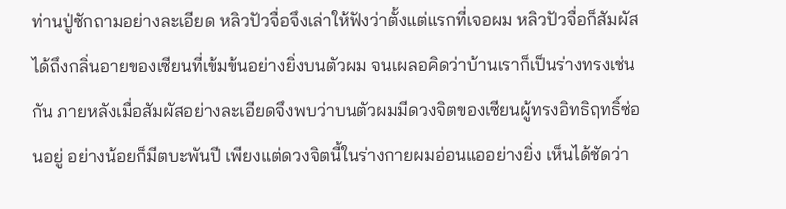ท่านปู่ซักถามอย่างละเอียด หลิวปัวจื่อจึงเล่าให้ฟังว่าตั้งแต่แรกที่เจอผม หลิวปัวจื่อก็สัมผัสได้ถึงกลิ่นอายของเซียนที่เข้มข้นอย่างยิ่งบนตัวผม จนเผลอคิดว่าบ้านเราก็เป็นร่างทรงเช่นกัน ภายหลังเมื่อสัมผัสอย่างละเอียดจึงพบว่าบนตัวผมมีดวงจิตของเซียนผู้ทรงอิทธิฤทธิ์ซ่อนอยู่ อย่างน้อยก็มีตบะพันปี เพียงแต่ดวงจิตนี้ในร่างกายผมอ่อนแออย่างยิ่ง เห็นได้ชัดว่า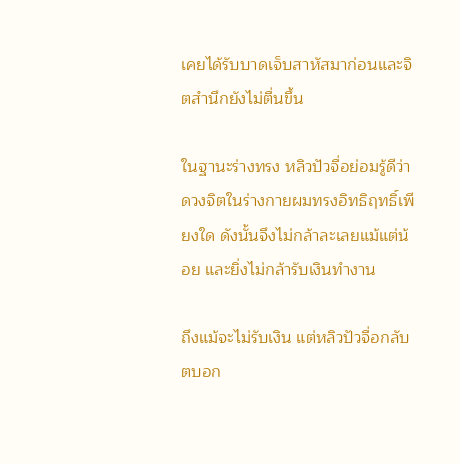เคยได้รับบาดเจ็บสาหัสมาก่อนและจิตสำนึกยังไม่ตื่นขึ้น

ในฐานะร่างทรง หลิวปัวจื่อย่อมรู้ดีว่าดวงจิตในร่างกายผมทรงอิทธิฤทธิ์เพียงใด ดังนั้นจึงไม่กล้าละเลยแม้แต่น้อย และยิ่งไม่กล้ารับเงินทำงาน

ถึงแม้จะไม่รับเงิน แต่หลิวปัวจื่อกลับตบอก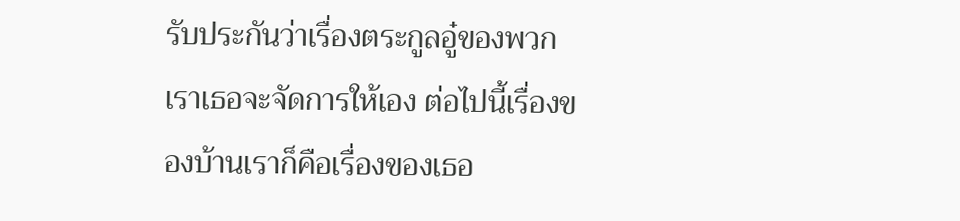รับประกันว่าเรื่องตระกูลอู๋ของพวกเราเธอจะจัดการให้เอง ต่อไปนี้เรื่องของบ้านเราก็คือเรื่องของเธอ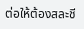ต่อให้ต้องสละชี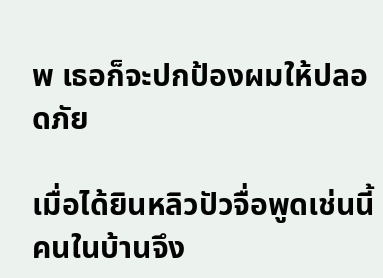พ เธอก็จะปกป้องผมให้ปลอดภัย

เมื่อได้ยินหลิวปัวจื่อพูดเช่นนี้ คนในบ้านจึง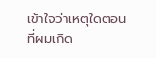เข้าใจว่าเหตุใดตอนที่ผมเกิด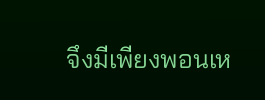จึงมีเพียงพอนเห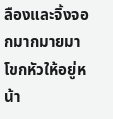ลืองและจิ้งจอกมากมายมาโขกหัวให้อยู่หน้า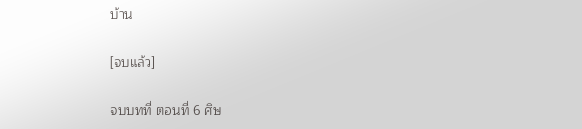บ้าน

[จบแล้ว]

จบบทที่ ตอนที่ 6 ศิษ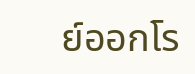ย์ออกโร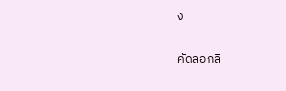ง

คัดลอกลิ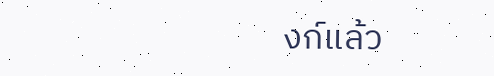งก์แล้ว